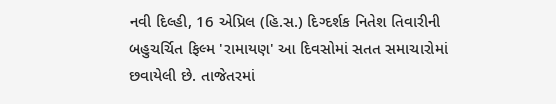નવી દિલ્હી, 16 એપ્રિલ (હિ.સ.) દિગ્દર્શક નિતેશ તિવારીની બહુચર્ચિત ફિલ્મ 'રામાયણ' આ દિવસોમાં સતત સમાચારોમાં છવાયેલી છે. તાજેતરમાં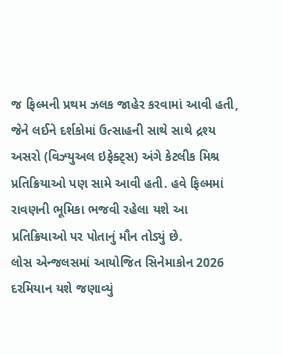જ ફિલ્મની પ્રથમ ઝલક જાહેર કરવામાં આવી હતી, જેને લઈને દર્શકોમાં ઉત્સાહની સાથે સાથે દ્રશ્ય અસરો (વિઝ્યુઅલ ઇફેક્ટ્સ) અંગે કેટલીક મિશ્ર પ્રતિક્રિયાઓ પણ સામે આવી હતી. હવે ફિલ્મમાં રાવણની ભૂમિકા ભજવી રહેલા યશે આ પ્રતિક્રિયાઓ પર પોતાનું મૌન તોડ્યું છે.
લોસ એન્જલસમાં આયોજિત સિનેમાકોન 2026 દરમિયાન યશે જણાવ્યું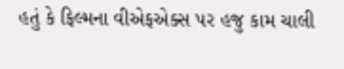હતું કે ફિલ્મના વીએફએક્સ પર હજુ કામ ચાલી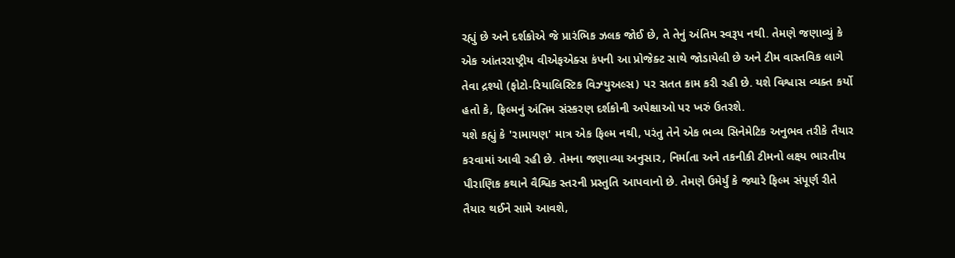રહ્યું છે અને દર્શકોએ જે પ્રારંભિક ઝલક જોઈ છે, તે તેનું અંતિમ સ્વરૂપ નથી. તેમણે જણાવ્યું કે એક આંતરરાષ્ટ્રીય વીએફએક્સ કંપની આ પ્રોજેક્ટ સાથે જોડાયેલી છે અને ટીમ વાસ્તવિક લાગે તેવા દ્રશ્યો (ફોટો-રિયાલિસ્ટિક વિઝ્યુઅલ્સ) પર સતત કામ કરી રહી છે. યશે વિશ્વાસ વ્યક્ત કર્યો હતો કે, ફિલ્મનું અંતિમ સંસ્કરણ દર્શકોની અપેક્ષાઓ પર ખરું ઉતરશે.
યશે કહ્યું કે 'રામાયણ' માત્ર એક ફિલ્મ નથી, પરંતુ તેને એક ભવ્ય સિનેમેટિક અનુભવ તરીકે તૈયાર કરવામાં આવી રહી છે. તેમના જણાવ્યા અનુસાર, નિર્માતા અને તકનીકી ટીમનો લક્ષ્ય ભારતીય પૌરાણિક કથાને વૈશ્વિક સ્તરની પ્રસ્તુતિ આપવાનો છે. તેમણે ઉમેર્યું કે જ્યારે ફિલ્મ સંપૂર્ણ રીતે તૈયાર થઈને સામે આવશે,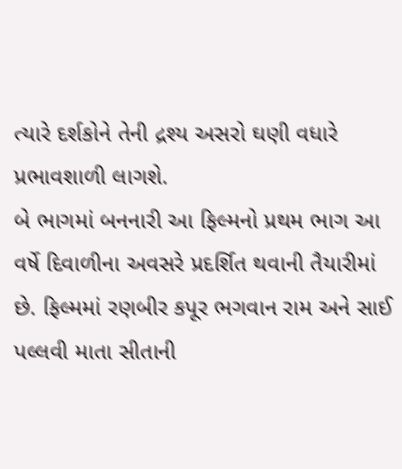ત્યારે દર્શકોને તેની દ્રશ્ય અસરો ઘણી વધારે પ્રભાવશાળી લાગશે.
બે ભાગમાં બનનારી આ ફિલ્મનો પ્રથમ ભાગ આ વર્ષે દિવાળીના અવસરે પ્રદર્શિત થવાની તૈયારીમાં છે. ફિલ્મમાં રણબીર કપૂર ભગવાન રામ અને સાઈ પલ્લવી માતા સીતાની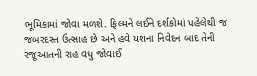ભૂમિકામાં જોવા મળશે. ફિલ્મને લઈને દર્શકોમાં પહેલેથી જ જબરદસ્ત ઉત્સાહ છે અને હવે યશના નિવેદન બાદ તેની રજૂઆતની રાહ વધુ જોવાઈ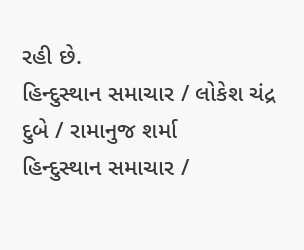રહી છે.
હિન્દુસ્થાન સમાચાર / લોકેશ ચંદ્ર દુબે / રામાનુજ શર્મા
હિન્દુસ્થાન સમાચાર /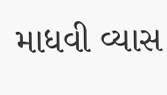માધવી વ્યાસ